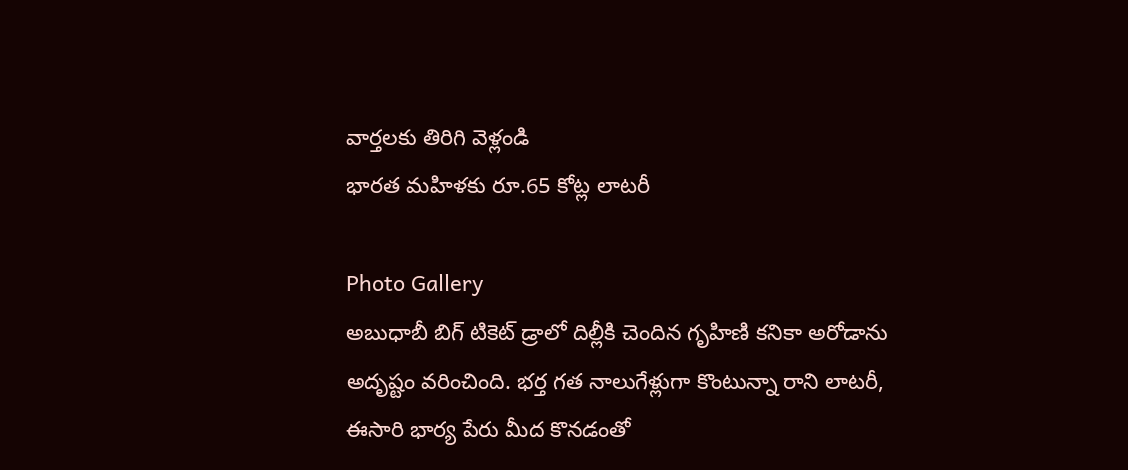వార్తలకు తిరిగి వెళ్లండి
భారత మహిళకు రూ.65 కోట్ల లాటరీ

Photo Gallery
అబుధాబీ బిగ్ టికెట్ డ్రాలో దిల్లీకి చెందిన గృహిణి కనికా అరోడాను అదృష్టం వరించింది. భర్త గత నాలుగేళ్లుగా కొంటున్నా రాని లాటరీ, ఈసారి భార్య పేరు మీద కొనడంతో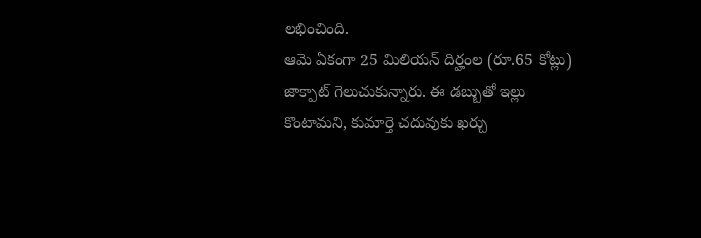లభించింది.
ఆమె ఏకంగా 25 మిలియన్ దిర్హంల (రూ.65 కోట్లు) జాక్పాట్ గెలుచుకున్నారు. ఈ డబ్బుతో ఇల్లు కొంటామని, కుమార్తె చదువుకు ఖర్చు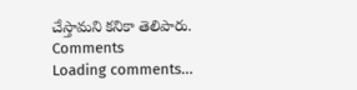చేస్తామని కనికా తెలిపారు.
Comments
Loading comments...